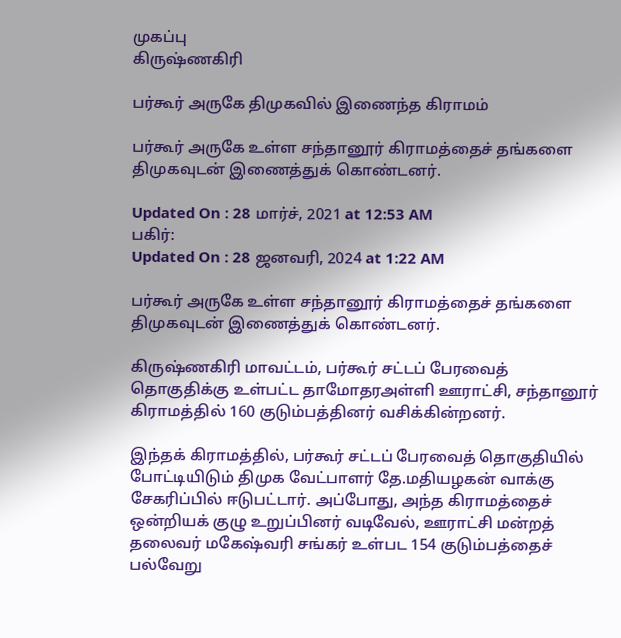முகப்பு
கிருஷ்ணகிரி

பர்கூர் அருகே திமுகவில் இணைந்த கிராமம்

பர்கூர் அருகே உள்ள சந்தானூர் கிராமத்தைச் தங்களை திமுகவுடன் இணைத்துக் கொண்டனர்.

Updated On : 28 மார்ச், 2021 at 12:53 AM
பகிர்:
Updated On : 28 ஜனவரி, 2024 at 1:22 AM

பர்கூர் அருகே உள்ள சந்தானூர் கிராமத்தைச் தங்களை திமுகவுடன் இணைத்துக் கொண்டனர்.

கிருஷ்ணகிரி மாவட்டம், பர்கூர் சட்டப் பேரவைத் தொகுதிக்கு உள்பட்ட தாமோதரஅள்ளி ஊராட்சி, சந்தானூர் கிராமத்தில் 160 குடும்பத்தினர் வசிக்கின்றனர்.

இந்தக் கிராமத்தில், பர்கூர் சட்டப் பேரவைத் தொகுதியில் போட்டியிடும் திமுக வேட்பாளர் தே.மதியழகன் வாக்கு சேகரிப்பில் ஈடுபட்டார். அப்போது, அந்த கிராமத்தைச் ஒன்றியக் குழு உறுப்பினர் வடிவேல், ஊராட்சி மன்றத் தலைவர் மகேஷ்வரி சங்கர் உள்பட 154 குடும்பத்தைச் பல்வேறு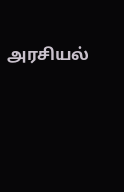அரசியல்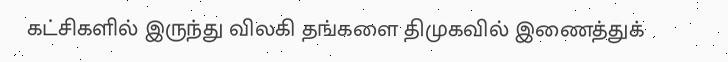கட்சிகளில் இருந்து விலகி தங்களை திமுகவில் இணைத்துக்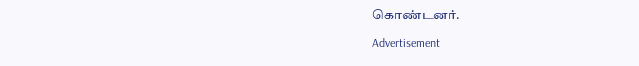கொண்டனர்.

Advertisement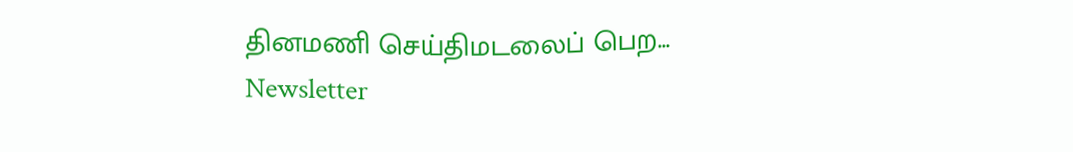தினமணி செய்திமடலைப் பெற... Newsletter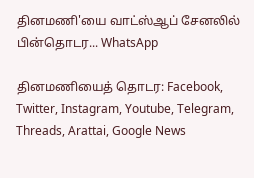தினமணி'யை வாட்ஸ்ஆப் சேனலில் பின்தொடர... WhatsApp

தினமணியைத் தொடர: Facebook, Twitter, Instagram, Youtube, Telegram, Threads, Arattai, Google News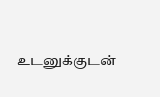உடனுக்குடன்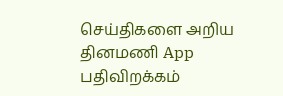செய்திகளை அறிய தினமணி App பதிவிறக்கம்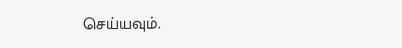செய்யவும்.